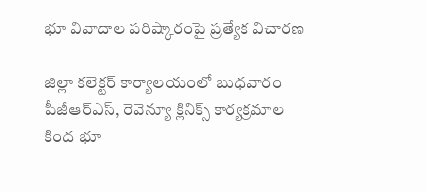భూ వివాదాల పరిష్కారంపై ప్రత్యేక విచారణ

జిల్లా కలెక్టర్ కార్యాలయంలో బుధవారం పీజీఆర్‌ఎస్, రెవెన్యూ క్లినిక్స్ కార్యక్రమాల కింద భూ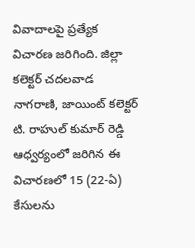వివాదాలపై ప్రత్యేక విచారణ జరిగింది. జిల్లా కలెక్టర్ చదలవాడ నాగరాణి, జాయింట్ కలెక్టర్ టి. రాహుల్ కుమార్ రెడ్డి ఆధ్వర్యంలో జరిగిన ఈ విచారణలో 15 (22-ఏ) కేసులను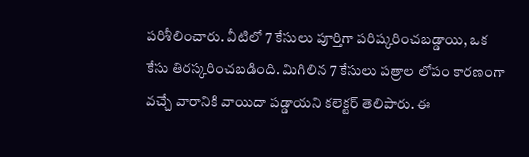పరిశీలించారు. వీటిలో 7 కేసులు పూర్తిగా పరిష్కరించబడ్డాయి, ఒక కేసు తిరస్కరించబడింది. మిగిలిన 7 కేసులు పత్రాల లోపం కారణంగా వచ్చే వారానికి వాయిదా పడ్డాయని కలెక్టర్ తెలిపారు. ఈ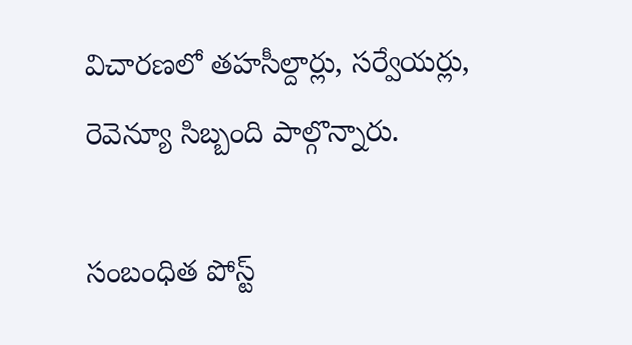విచారణలో తహసీల్దార్లు, సర్వేయర్లు, రెవెన్యూ సిబ్బంది పాల్గొన్నారు.

సంబంధిత పోస్ట్